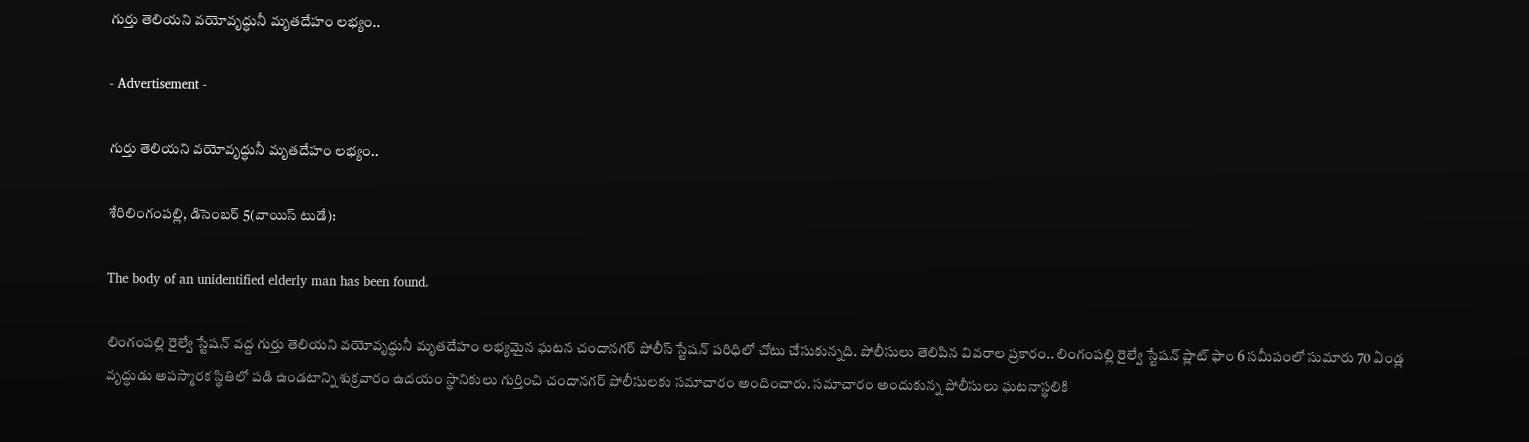గుర్తు తెలియని వయోవృద్ధునీ మృతదేహం లభ్యం..

- Advertisement -

గుర్తు తెలియని వయోవృద్ధునీ మృతదేహం లభ్యం..

శేరిలింగంపల్లి, డిసెంబర్ 5(వాయిస్ టుడే):

The body of an unidentified elderly man has been found.

లింగంపల్లి రైల్వే స్టేషన్ వద్ద గుర్తు తెలియని వయోవృద్ధునీ మృతదేహం లభ్యమైన ఘటన చందానగర్ పోలీస్ స్టేషన్ పరిధిలో చోటు చేసుకున్నది. పోలీసులు తెలిపిన వివరాల ప్రకారం.. లింగంపల్లి రైల్వే స్టేషన్ ప్లాట్ ఫాం 6 సమీపంలో సుమారు 70 ఏండ్ల వృద్ధుడు అపస్మారక స్థితిలో పడి ఉండటాన్ని శుక్రవారం ఉదయం స్థానికులు గుర్తించి చందానగర్ పోలీసులకు సమాచారం అందించారు. సమాచారం అందుకున్న పోలీసులు ఘటనాస్థలికి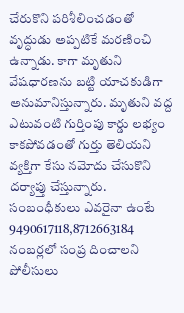చేరుకొని పరిశీలించడంతో వృద్ధుడు అప్పటికే మరణించి ఉన్నాడు. కాగా మృతుని వేషధారణను బట్టి యాచకుడిగా అనుమానిస్తున్నారు. మృతుని వద్ద ఎటువంటి గుర్తింపు కార్డు లభ్యం కాకపోవడంతో గుర్తు తెలియని వ్యక్తిగా కేసు నమోదు చేసుకొని దర్యాప్తు చేస్తున్నారు.  సంబంధీకులు ఎవరైనా ఉంటే 9490617118,8712663184 నంబర్లలో సంప్ర దించాలని పోలీసులు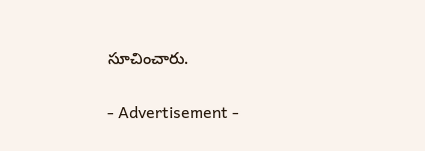సూచించారు.

- Advertisement -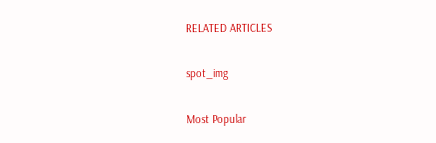RELATED ARTICLES

spot_img

Most Popular